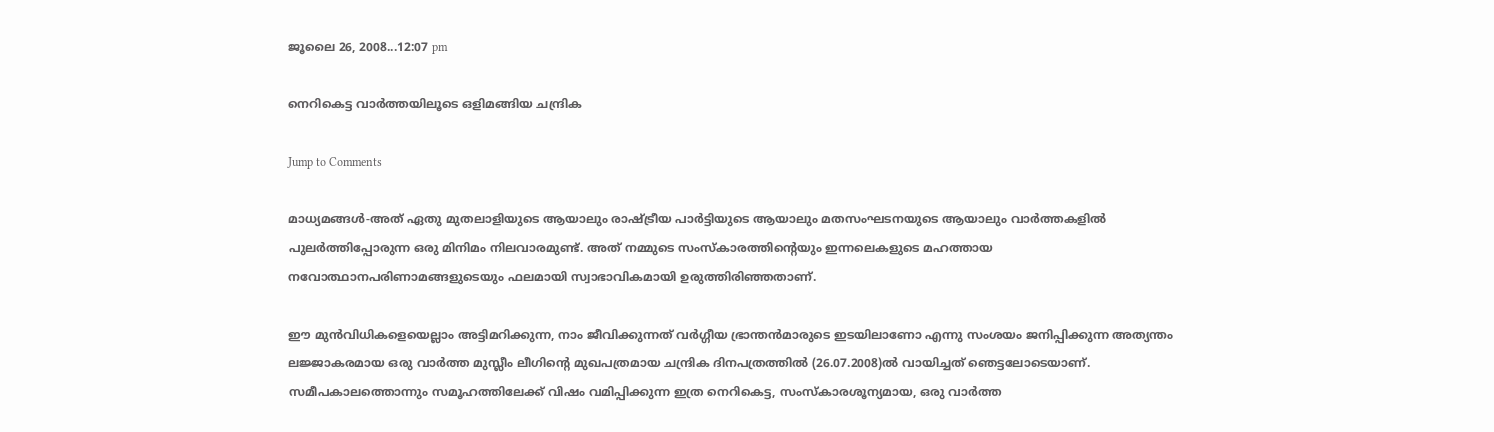ജൂലൈ 26, 2008...12:07 pm

നെറികെട്ട വാര്‍ത്തയിലൂടെ ഒളിമങ്ങിയ ചന്ദ്രിക

Jump to Comments

മാധ്യമങ്ങള്‍-അത്‌ ഏതു മുതലാളിയുടെ ആയാലും രാഷ്ട്രീയ പാര്‍ട്ടിയുടെ ആയാലും മതസംഘടനയുടെ ആയാലും വാര്‍ത്തകളില്‍ പുലര്‍ത്തിപ്പോരുന്ന ഒരു മിനിമം നിലവാരമുണ്ട്‌. അത്‌ നമ്മുടെ സംസ്‌കാരത്തിന്റെയും ഇന്നലെകളുടെ മഹത്തായ നവോത്ഥാനപരിണാമങ്ങളുടെയും ഫലമായി സ്വാഭാവികമായി ഉരുത്തിരിഞ്ഞതാണ്‌.

ഈ മുന്‍വിധികളെയെല്ലാം അട്ടിമറിക്കുന്ന, നാം ജീവിക്കുന്നത്‌ വര്‍ഗ്ഗീയ ഭ്രാന്തന്‍മാരുടെ ഇടയിലാണോ എന്നു സംശയം ജനിപ്പിക്കുന്ന അത്യന്തം ലജ്ജാകരമായ ഒരു വാര്‍ത്ത മുസ്ലീം ലീഗിന്റെ മുഖപത്രമായ ചന്ദ്രിക ദിനപത്രത്തില്‍ (26.07.2008)ല്‍ വായിച്ചത്‌ ഞെട്ടലോടെയാണ്‌. സമീപകാലത്തൊന്നും സമൂഹത്തിലേക്ക്‌ വിഷം വമിപ്പിക്കുന്ന ഇത്ര നെറികെട്ട, സംസ്‌കാരശൂന്യമായ, ഒരു വാര്‍ത്ത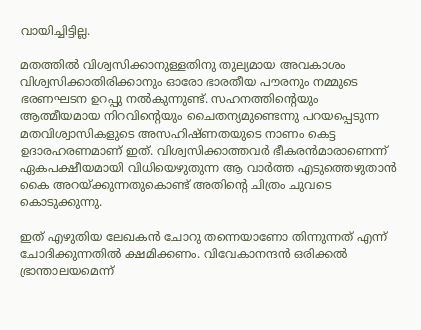വായിച്ചിട്ടില്ല.

മതത്തില്‍ വിശ്വസിക്കാനുള്ളതിനു തുല്യമായ അവകാശം വിശ്വസിക്കാതിരിക്കാനും ഓരോ ഭാരതീയ പൗരനും നമ്മുടെ ഭരണഘടന ഉറപ്പു നല്‍കുന്നുണ്ട്‌. സഹനത്തിന്റെയും ആത്മീയമായ നിറവിന്റെയും ചൈതന്യമുണ്ടെന്നു പറയപ്പെടുന്ന മതവിശ്വാസികളുടെ അസഹിഷ്‌ണതയുടെ നാണം കെട്ട ഉദാരഹരണമാണ്‌ ഇത്‌. വിശ്വസിക്കാത്തവര്‍ ഭീകരന്‍മാരാണെന്ന്‌ ഏകപക്ഷീയമായി വിധിയെഴുതുന്ന ആ വാര്‍ത്ത എടുത്തെഴുതാന്‍ കൈ അറയ്‌ക്കുന്നതുകൊണ്ട്‌ അതിന്റെ ചിത്രം ചുവടെ കൊടുക്കുന്നു.

ഇത്‌ എഴുതിയ ലേഖകന്‍ ചോറു തന്നെയാണോ തിന്നുന്നത്‌ എന്ന്‌ ചോദിക്കുന്നതില്‍ ക്ഷമിക്കണം. വിവേകാനന്ദന്‍ ഒരിക്കല്‍ ഭ്രാന്താലയമെന്ന്‌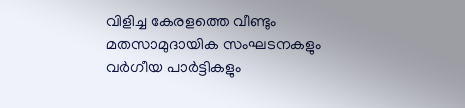വിളിച്ച കേരളത്തെ വീണ്ടും മതസാമുദായിക സംഘടനകളും വര്‍ഗീയ പാര്‍ട്ടികളും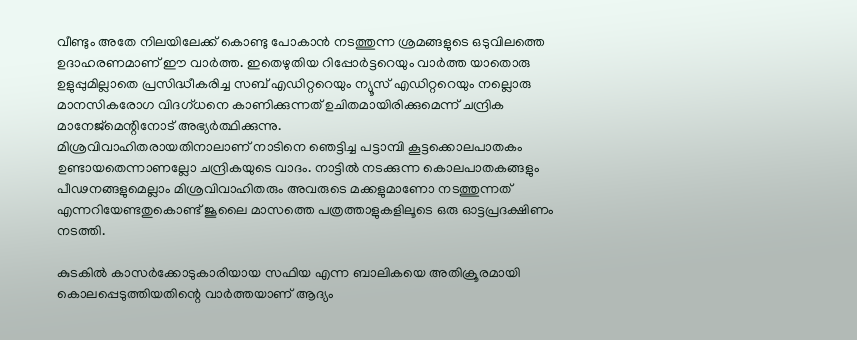വീണ്ടും അതേ നിലയിലേക്ക്‌ കൊണ്ടു പോകാന്‍ നടത്തുന്ന ശ്രമങ്ങളുടെ ഒടുവിലത്തെ ഉദാഹരണമാണ്‌ ഈ വാര്‍ത്ത. ഇതെഴുതിയ റിപ്പോര്‍ട്ടറെയും വാര്‍ത്ത യാതൊരു ഉളുപ്പുമില്ലാതെ പ്രസിദ്ധീകരിച്ച സബ്‌ എഡിറ്ററെയും ന്യൂസ്‌ എഡിറ്ററെയും നല്ലൊരു മാനസികരോഗ വിദഗ്‌ധനെ കാണിക്കുന്നത്‌ ഉചിതമായിരിക്കുമെന്ന്‌ ചന്ദ്രിക മാനേജ്‌മെന്റിനോട്‌ അഭ്യര്‍ത്ഥിക്കുന്നു.
മിശ്രവിവാഹിതരായതിനാലാണ്‌ നാടിനെ ഞെട്ടിച്ച പട്ടാമ്പി കൂട്ടക്കൊലപാതകം ഉണ്ടായതെന്നാണല്ലോ ചന്ദ്രികയുടെ വാദം. നാട്ടില്‍ നടക്കുന്ന കൊലപാതകങ്ങളും പീഢനങ്ങളുമെല്ലാം മിശ്രവിവാഹിതരും അവരുടെ മക്കളുമാണോ നടത്തുന്നത്‌ എന്നറിയേണ്ടതുകൊണ്ട്‌ ജൂലൈ മാസത്തെ പത്രത്താളുകളിലൂടെ ഒരു ഓട്ടപ്രദക്ഷിണം നടത്തി.

കുടകില്‍ കാസര്‍ക്കോടുകാരിയായ സഫിയ എന്ന ബാലികയെ അതിക്രൂരമായി കൊലപ്പെടുത്തിയതിന്റെ വാര്‍ത്തയാണ്‌ ആദ്യം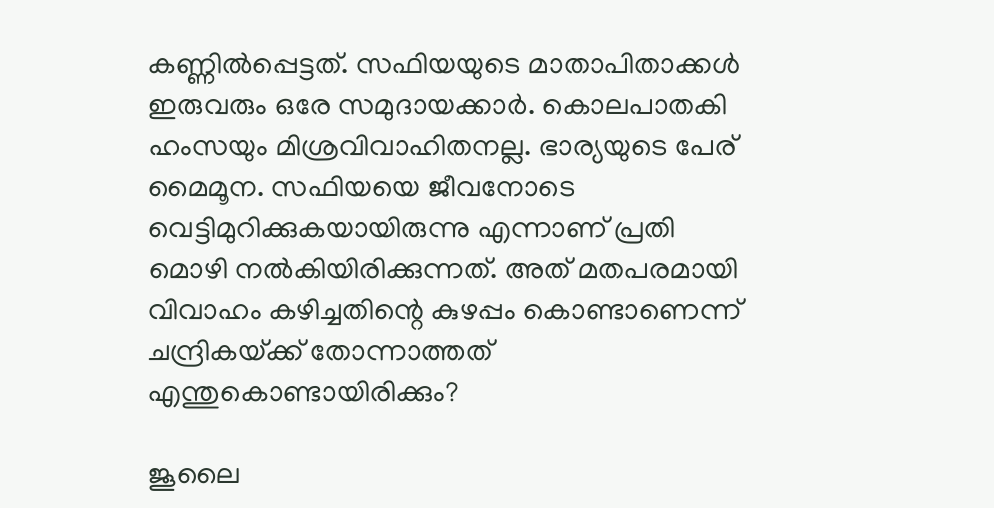കണ്ണില്‍പ്പെട്ടത്‌. സഫിയയുടെ മാതാപിതാക്കള്‍ ഇരുവരും ഒരേ സമുദായക്കാര്‍. കൊലപാതകി ഹംസയും മിശ്രവിവാഹിതനല്ല. ഭാര്യയുടെ പേര്‌ മൈമൂന. സഫിയയെ ജീവനോടെ വെട്ടിമുറിക്കുകയായിരുന്നു എന്നാണ്‌ പ്രതി മൊഴി നല്‍കിയിരിക്കുന്നത്‌. അത്‌ മതപരമായി വിവാഹം കഴിച്ചതിന്റെ കുഴപ്പം കൊണ്ടാണെന്ന്‌ ചന്ദ്രികയ്‌ക്ക്‌ തോന്നാത്തത്‌ എന്തുകൊണ്ടായിരിക്കും?

ജൂലൈ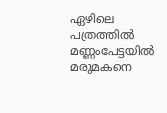ഏഴിലെ പത്രത്തില്‍ മണ്ണംപേട്ടയില്‍ മരുമകനെ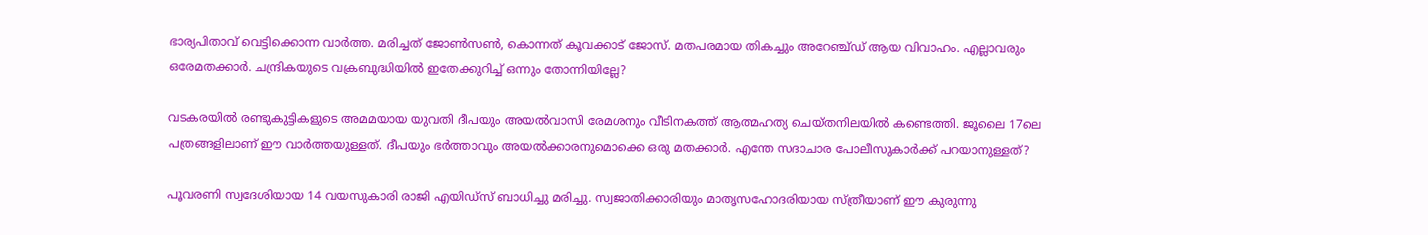ഭാര്യപിതാവ്‌ വെട്ടിക്കൊന്ന വാര്‍ത്ത. മരിച്ചത്‌ ജോണ്‍സണ്‍, കൊന്നത്‌ കൂവക്കാട്‌ ജോസ്‌. മതപരമായ തികച്ചും അറേഞ്ച്‌ഡ്‌ ആയ വിവാഹം. എല്ലാവരും ഒരേമതക്കാര്‍. ചന്ദ്രികയുടെ വക്രബുദ്ധിയില്‍ ഇതേക്കുറിച്ച്‌ ഒന്നും തോന്നിയില്ലേ?

വടകരയില്‍ രണ്ടുകുട്ടികളുടെ അമമയായ യുവതി ദീപയും അയല്‍വാസി രേമശനും വീടിനകത്ത്‌ ആത്മഹത്യ ചെയ്‌തനിലയില്‍ കണ്ടെത്തി. ജൂലൈ 17ലെ പത്രങ്ങളിലാണ്‌ ഈ വാര്‍ത്തയുള്ളത്‌. ദീപയും ഭര്‍ത്താവും അയല്‍ക്കാരനുമൊക്കെ ഒരു മതക്കാര്‍. എന്തേ സദാചാര പോലീസുകാര്‍ക്ക്‌ പറയാനുള്ളത്‌?

പൂവരണി സ്വദേശിയായ 14 വയസുകാരി രാജി എയിഡ്‌സ്‌ ബാധിച്ചു മരിച്ചു. സ്വജാതിക്കാരിയും മാതൃസഹോദരിയായ സ്‌ത്രീയാണ്‌ ഈ കുരുന്നു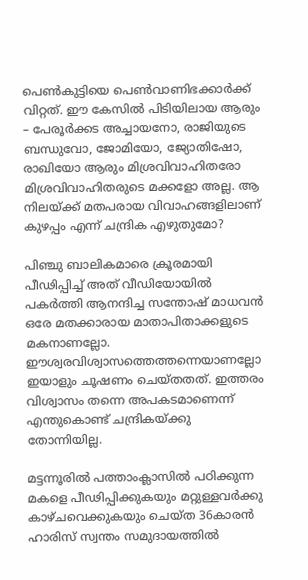പെണ്‍കുട്ടിയെ പെണ്‍വാണിഭക്കാര്‍ക്ക്‌ വിറ്റത്‌. ഈ കേസില്‍ പിടിയിലായ ആരും – പേരൂര്‍ക്കട അച്ചായനോ, രാജിയുടെ ബന്ധുവോ, ജോമിയോ, ജ്യോതിഷോ, രാഖിയോ ആരും മിശ്രവിവാഹിതരോ മിശ്രവിവാഹിതരുടെ മക്കളോ അല്ല. ആ നിലയ്‌ക്ക്‌ മതപരായ വിവാഹങ്ങളിലാണ്‌ കുഴപ്പം എന്ന്‌ ചന്ദ്രിക എഴുതുമോ?

പിഞ്ചു ബാലികമാരെ ക്രൂരമായി പീഢിപ്പിച്ച്‌ അത്‌ വീഡിയോയില്‍ പകര്‍ത്തി ആനന്ദിച്ച സന്തോഷ്‌ മാധവന്‍ ഒരേ മതക്കാരായ മാതാപിതാക്കളുടെ മകനാണല്ലോ. ഈശ്വരവിശ്വാസത്തെത്തന്നെയാണല്ലോ ഇയാളും ചൂഷണം ചെയ്‌തതത്‌. ഇത്തരം വിശ്വാസം തന്നെ അപകടമാണെന്ന്‌ എന്തുകൊണ്ട്‌ ചന്ദ്രികയ്‌ക്കു തോന്നിയില്ല.

മട്ടന്നൂരില്‍ പത്താംക്ലാസില്‍ പഠിക്കുന്ന മകളെ പീഢിപ്പിക്കുകയും മറ്റുള്ളവര്‍ക്കു കാഴ്‌ചവെക്കുകയും ചെയ്‌ത 36കാരന്‍ ഹാരിസ്‌ സ്വന്തം സമുദായത്തില്‍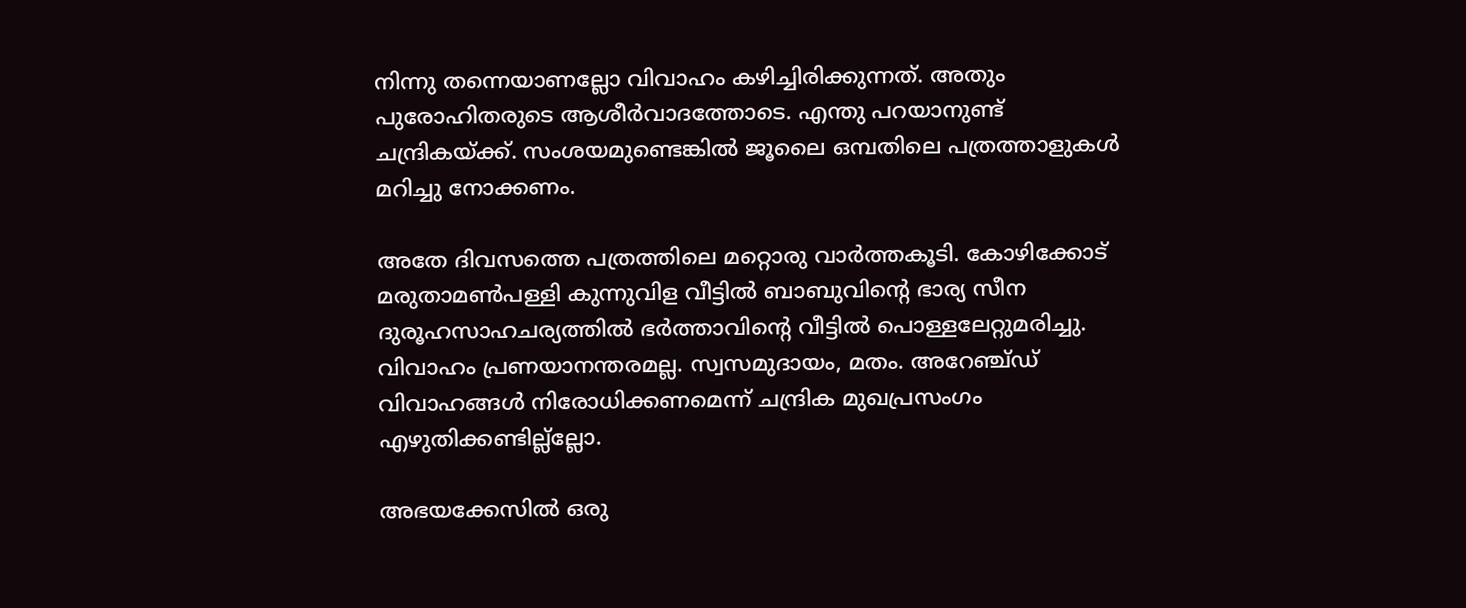നിന്നു തന്നെയാണല്ലോ വിവാഹം കഴിച്ചിരിക്കുന്നത്‌. അതും പുരോഹിതരുടെ ആശീര്‍വാദത്തോടെ. എന്തു പറയാനുണ്ട്‌ ചന്ദ്രികയ്‌ക്ക്‌. സംശയമുണ്ടെങ്കില്‍ ജൂലൈ ഒമ്പതിലെ പത്രത്താളുകള്‍ മറിച്ചു നോക്കണം.

അതേ ദിവസത്തെ പത്രത്തിലെ മറ്റൊരു വാര്‍ത്തകൂടി. കോഴിക്കോട്‌ മരുതാമണ്‍പള്ളി കുന്നുവിള വീട്ടില്‍ ബാബുവിന്റെ ഭാര്യ സീന ദുരൂഹസാഹചര്യത്തില്‍ ഭര്‍ത്താവിന്റെ വീട്ടില്‍ പൊള്ളലേറ്റുമരിച്ചു. വിവാഹം പ്രണയാനന്തരമല്ല. സ്വസമുദായം, മതം. അറേഞ്ച്‌ഡ്‌ വിവാഹങ്ങള്‍ നിരോധിക്കണമെന്ന്‌ ചന്ദ്രിക മുഖപ്രസംഗം എഴുതിക്കണ്ടില്ല്‌ല്ലോ.

അഭയക്കേസില്‍ ഒരു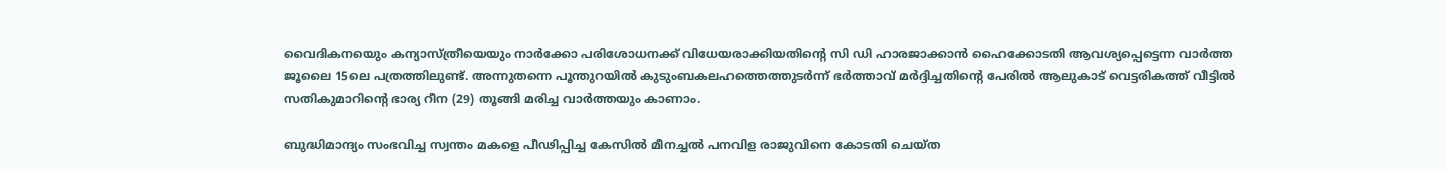വൈദികനയെും കന്യാസ്‌ത്രീയെയും നാര്‍ക്കോ പരിശോധനക്ക്‌ വിധേയരാക്കിയതിന്റെ സി ഡി ഹാരജാക്കാന്‍ ഹൈക്കോടതി ആവശ്യപ്പെട്ടെന്ന വാര്‍ത്ത ജൂലൈ 15ലെ പത്രത്തിലുണ്ട്‌. അന്നുതന്നെ പൂന്തുറയില്‍ കുടുംബകലഹത്തെത്തുടര്‍ന്ന്‌ ഭര്‍ത്താവ്‌ മര്‍ദ്ദിച്ചതിന്റെ പേരില്‍ ആലുകാട്‌ വെട്ടരികത്ത്‌ വീട്ടില്‍ സതികുമാറിന്റെ ഭാര്യ റീന (29) തൂങ്ങി മരിച്ച വാര്‍ത്തയും കാണാം.

ബുദ്ധിമാന്ദ്യം സംഭവിച്ച സ്വന്തം മകളെ പീഢിപ്പിച്ച കേസില്‍ മീനച്ചല്‍ പനവിള രാജുവിനെ കോടതി ചെയ്‌ത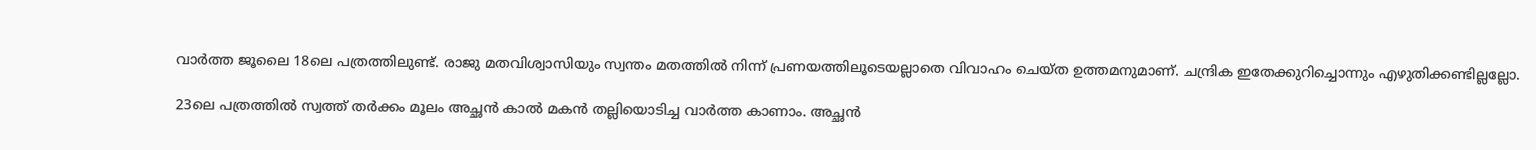വാര്‍ത്ത ജൂലൈ 18ലെ പത്രത്തിലുണ്ട്‌. രാജു മതവിശ്വാസിയും സ്വന്തം മതത്തില്‍ നിന്ന്‌ പ്രണയത്തിലൂടെയല്ലാതെ വിവാഹം ചെയ്‌ത ഉത്തമനുമാണ്‌. ചന്ദ്രിക ഇതേക്കുറിച്ചൊന്നും എഴുതിക്കണ്ടില്ലല്ലോ.

23ലെ പത്രത്തില്‍ സ്വത്ത്‌ തര്‍ക്കം മൂലം അച്ഛന്‍ കാല്‍ മകന്‍ തല്ലിയൊടിച്ച വാര്‍ത്ത കാണാം. അച്ഛന്‍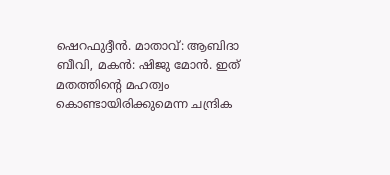ഷെറഫുദ്ദീന്‍. മാതാവ്‌: ആബിദാ ബീവി, മകന്‍: ഷിജു മോന്‍. ഇത്‌ മതത്തിന്റെ മഹത്വം കൊണ്ടായിരിക്കുമെന്ന ചന്ദ്രിക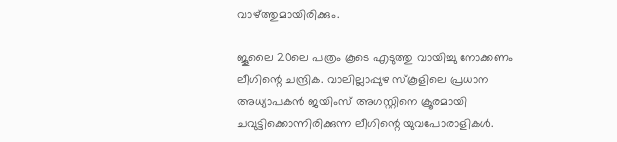വാഴ്‌ത്തുമായിരിക്കും.

ജൂലൈ 20ലെ പത്രം കൂടെ എടുത്തു വായിച്ചു നോക്കണം ലീഗിന്റെ ചന്ദ്രിക. വാലില്ലാപ്പുഴ സ്‌കൂളിലെ പ്രധാന അധ്യാപകന്‍ ജയിംസ്‌ അഗസ്റ്റിനെ ക്രൂരമായി ചവുട്ടിക്കൊന്നിരിക്കുന്ന ലീഗിന്റെ യുവപോരാളികള്‍.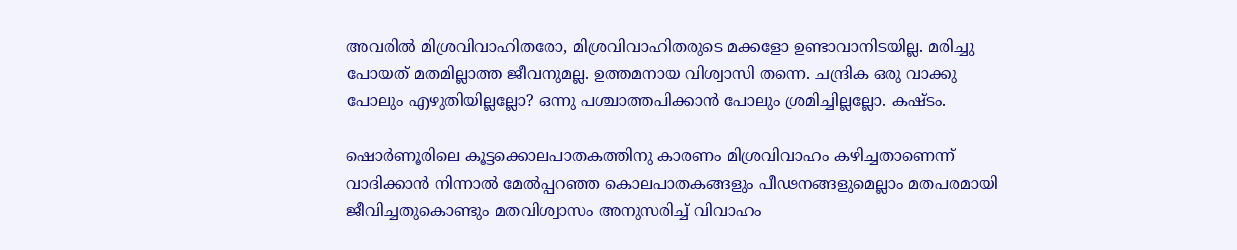അവരില്‍ മിശ്രവിവാഹിതരോ, മിശ്രവിവാഹിതരുടെ മക്കളോ ഉണ്ടാവാനിടയില്ല. മരിച്ചു പോയത്‌ മതമില്ലാത്ത ജീവനുമല്ല. ഉത്തമനായ വിശ്വാസി തന്നെ. ചന്ദ്രിക ഒരു വാക്കു പോലും എഴുതിയില്ലല്ലോ? ഒന്നു പശ്ചാത്തപിക്കാന്‍ പോലും ശ്രമിച്ചില്ലല്ലോ. കഷ്ടം.

ഷൊര്‍ണൂരിലെ കൂട്ടക്കൊലപാതകത്തിനു കാരണം മിശ്രവിവാഹം കഴിച്ചതാണെന്ന്‌ വാദിക്കാന്‍ നിന്നാല്‍ മേല്‍പ്പറഞ്ഞ കൊലപാതകങ്ങളും പീഢനങ്ങളുമെല്ലാം മതപരമായി ജീവിച്ചതുകൊണ്ടും മതവിശ്വാസം അനുസരിച്ച്‌ വിവാഹം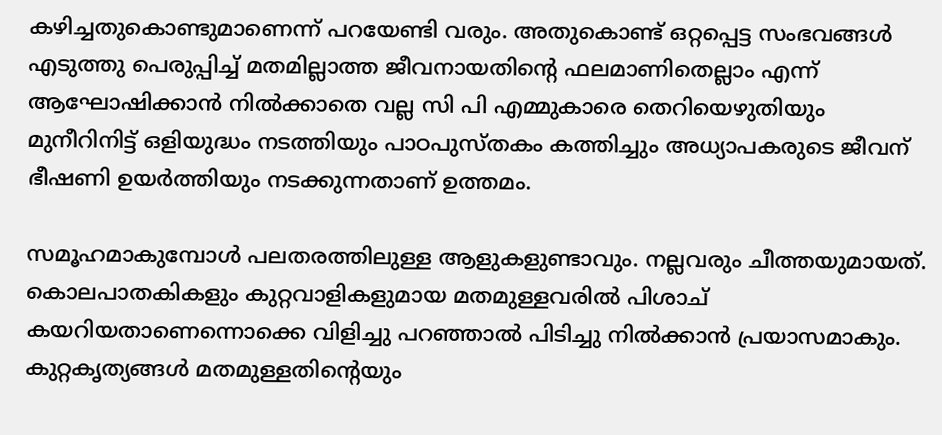കഴിച്ചതുകൊണ്ടുമാണെന്ന്‌ പറയേണ്ടി വരും. അതുകൊണ്ട്‌ ഒറ്റപ്പെട്ട സംഭവങ്ങള്‍ എടുത്തു പെരുപ്പിച്ച്‌ മതമില്ലാത്ത ജീവനായതിന്റെ ഫലമാണിതെല്ലാം എന്ന്‌ ആഘോഷിക്കാന്‍ നില്‍ക്കാതെ വല്ല സി പി എമ്മുകാരെ തെറിയെഴുതിയും മുനീറിനിട്ട്‌ ഒളിയുദ്ധം നടത്തിയും പാഠപുസ്‌തകം കത്തിച്ചും അധ്യാപകരുടെ ജീവന്‌ ഭീഷണി ഉയര്‍ത്തിയും നടക്കുന്നതാണ്‌ ഉത്തമം.

സമൂഹമാകുമ്പോള്‍ പലതരത്തിലുള്ള ആളുകളുണ്ടാവും. നല്ലവരും ചീത്തയുമായത്‌. കൊലപാതകികളും കുറ്റവാളികളുമായ മതമുള്ളവരില്‍ പിശാച്‌ കയറിയതാണെന്നൊക്കെ വിളിച്ചു പറഞ്ഞാല്‍ പിടിച്ചു നില്‍ക്കാന്‍ പ്രയാസമാകും. കുറ്റകൃത്യങ്ങള്‍ മതമുള്ളതിന്റെയും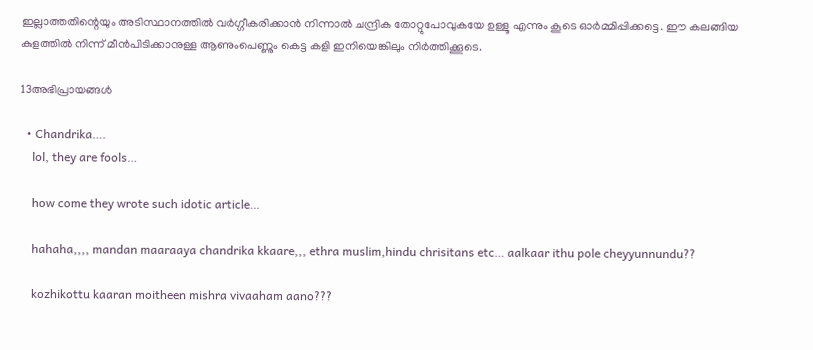ഇല്ലാത്തതിന്റെയും അടിസ്ഥാനത്തില്‍ വര്‍ഗ്ഗീകരിക്കാന്‍ നിന്നാല്‍ ചന്ദ്രിക തോറ്റുപോവുകയേ ഉള്ളൂ എന്നും കൂടെ ഓര്‍മ്മിപ്പിക്കട്ടെ. ഈ കലങ്ങിയ കുളത്തില്‍ നിന്ന്‌ മീന്‍പിടിക്കാനുള്ള ആണുംപെണ്ണും കെട്ട കളി ഇനിയെങ്കിലും നിര്‍ത്തിക്കൂടെ.

13അഭിപ്രായങ്ങള്‍

  • Chandrika….
    lol, they are fools…

    how come they wrote such idotic article…

    hahaha,,,, mandan maaraaya chandrika kkaare,,, ethra muslim,hindu chrisitans etc… aalkaar ithu pole cheyyunnundu??

    kozhikottu kaaran moitheen mishra vivaaham aano???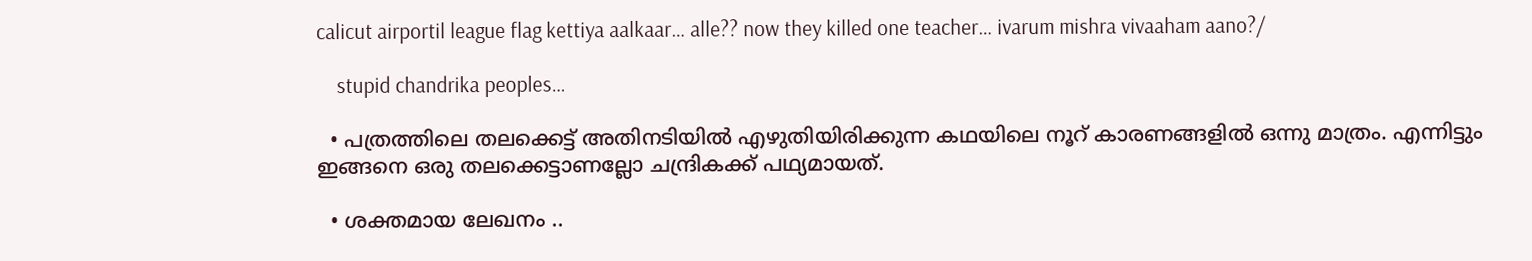calicut airportil league flag kettiya aalkaar… alle?? now they killed one teacher… ivarum mishra vivaaham aano?/

    stupid chandrika peoples…

  • പത്രത്തിലെ തലക്കെട്ട് അതിനടിയില്‍ എഴുതിയിരിക്കുന്ന കഥയിലെ നൂറ് കാരണങ്ങളില്‍ ഒന്നു മാത്രം. എന്നിട്ടും ഇങ്ങനെ ഒരു തലക്കെട്ടാണല്ലോ ചന്ദ്രികക്ക് പഥ്യമായത്.

  • ശക്തമായ ലേഖനം ..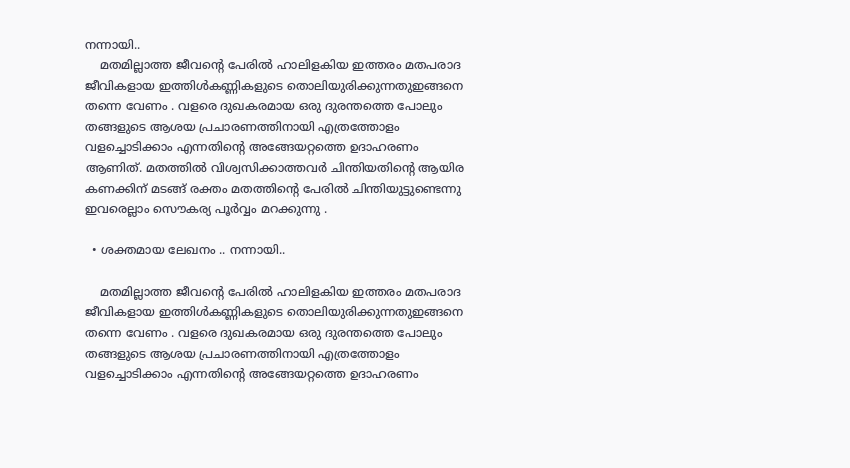നന്നായി..
    മതമില്ലാത്ത ജീവന്റെ പേരില്‍ ഹാലിളകിയ ഇത്തരം മതപരാദ ജീവികളായ ഇത്തിള്‍കണ്ണികളുടെ തൊലിയുരിക്കുന്നതുഇങ്ങനെ തന്നെ വേണം . വളരെ ദുഖകരമായ ഒരു ദുരന്തത്തെ പോലും തങ്ങളുടെ ആശയ പ്രചാരണത്തിനായി എത്രത്തോളം വളച്ചൊടിക്കാം എന്നതിന്റെ അങ്ങേയറ്റത്തെ ഉദാഹരണം ആണിത്. മതത്തില്‍ വിശ്വസിക്കാത്തവര്‍ ചിന്തിയതിന്റെ ആയിര കണക്കിന് മടങ്ങ് രക്തം മതത്തിന്റെ പേരില്‍ ചിന്തിയുട്ടുണ്ടെന്നു ഇവരെല്ലാം സൌകര്യ പൂര്‍വ്വം മറക്കുന്നു .

  • ശക്തമായ ലേഖനം .. നന്നായി..

    മതമില്ലാത്ത ജീവന്റെ പേരില്‍ ഹാലിളകിയ ഇത്തരം മതപരാദ ജീവികളായ ഇത്തിള്‍കണ്ണികളുടെ തൊലിയുരിക്കുന്നതുഇങ്ങനെ തന്നെ വേണം . വളരെ ദുഖകരമായ ഒരു ദുരന്തത്തെ പോലും തങ്ങളുടെ ആശയ പ്രചാരണത്തിനായി എത്രത്തോളം വളച്ചൊടിക്കാം എന്നതിന്റെ അങ്ങേയറ്റത്തെ ഉദാഹരണം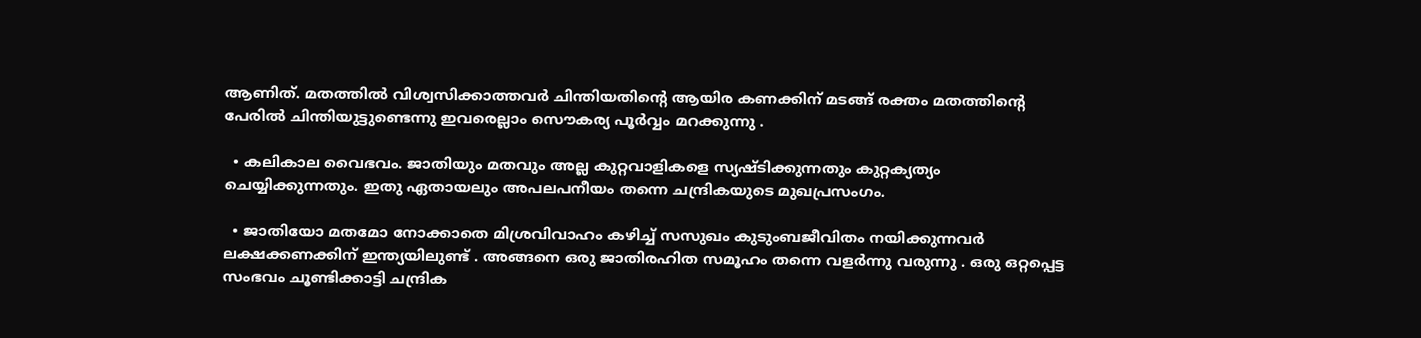ആണിത്. മതത്തില്‍ വിശ്വസിക്കാത്തവര്‍ ചിന്തിയതിന്റെ ആയിര കണക്കിന് മടങ്ങ് രക്തം മതത്തിന്റെ പേരില്‍ ചിന്തിയുട്ടുണ്ടെന്നു ഇവരെല്ലാം സൌകര്യ പൂര്‍വ്വം മറക്കുന്നു .

  • കലികാല വൈഭവം. ജാതിയും മതവും അല്ല കുറ്റവാളികളെ സ്യഷ്ടിക്കുന്നതും കുറ്റക്യത്യം ചെയ്യിക്കുന്നതും. ഇതു ഏതായലും അപലപനീയം തന്നെ ചന്ദ്രികയുടെ മുഖപ്രസംഗം.

  • ജാതിയോ മതമോ നോക്കാതെ മിശ്രവിവാഹം കഴിച്ച് സസുഖം കുടുംബജീവിതം നയിക്കുന്നവര്‍ ലക്ഷക്കണക്കിന് ഇന്ത്യയിലുണ്ട് . അങ്ങനെ ഒരു ജാതിരഹിത സമൂഹം തന്നെ വളര്‍ന്നു വരുന്നു . ഒരു ഒറ്റപ്പെട്ട സംഭവം ചൂണ്ടിക്കാട്ടി ചന്ദ്രിക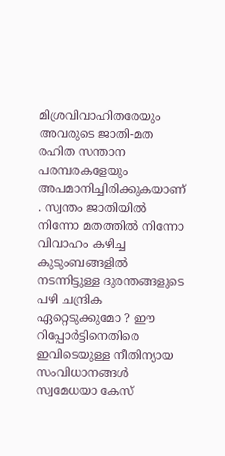മിശ്രവിവാഹിതരേയും അവരുടെ ജാതി-മത രഹിത സന്താന പരമ്പരകളേയും അപമാനിച്ചിരിക്കുകയാണ് . സ്വന്തം ജാതിയില്‍ നിന്നോ മതത്തില്‍ നിന്നോ വിവാഹം കഴിച്ച കുടുംബങ്ങളില്‍ നടന്നിട്ടുള്ള ദുരന്തങ്ങളുടെ പഴി ചന്ദ്രിക ഏറ്റെടുക്കുമോ ? ഈ റിപ്പോര്‍ട്ടിനെതിരെ ഇവിടെയുള്ള നീതിന്യായ സംവിധാനങ്ങള്‍ സ്വമേധയാ കേസ്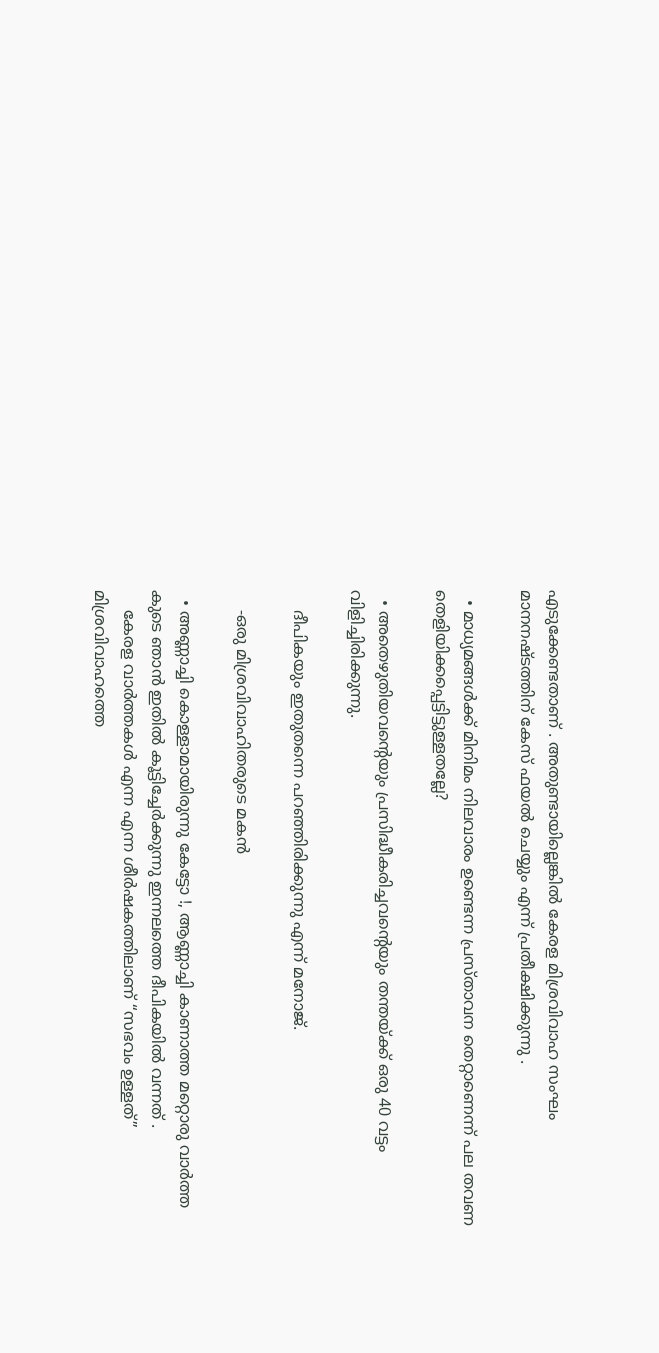എടുക്കേണ്ടതാണ് . അതുണ്ടായില്ലെങ്കില്‍ കേരള മിശ്രവിവാഹ സംഘം മാനനഷ്ടത്തിന് കേസ് ഫയല്‍ ചെയ്യും എന്ന് പ്രതീക്ഷിക്കുന്നു .

  • മാധ്യമങ്ങള്‍ക്ക് മിനിമം നിലവാരം ഉണ്ടെന്ന പ്രസ്താവന തെറ്റാണെന്ന് പല തവണ തെളിയിക്കപ്പെട്ടിട്ടുള്ളതല്ലേ?

  • അതെഴുതിയവന്‍റെയും പ്രസിദ്ധീകരിച്ചവന്‍റെയും തന്തയ്ക്ക്‌ ഒരു 40 വട്ടം വിളിച്ചിരിക്കുന്നു.

    ദീപികയും ഇതുതന്നെ പറഞ്ഞിരിക്കുന്നു എന്ന്‌ മനോജ്‌.

    -ഒരു മിശ്രവിവാഹിതരുടെ മകന്‍

  • അണ്ണാച്ചി കൊള്ളാമായിരുന്നു കേട്ടോ !, ആണ്ണാച്ചി കാണാത്ത മറ്റൊരു വാർത്ത കുടെ ഞാൻ ഇതിൽ കൂട്ടിച്ചേർക്കുന്നു ഇന്നലത്തെ ദീപികയിൽ വന്നത് .
    കേരള വാർത്തകൾ എന്ന എന്ന ശീർഷകത്തിലാണ് “സഭവം ഉള്ളത്” മിശ്രവിവാഹത്തെ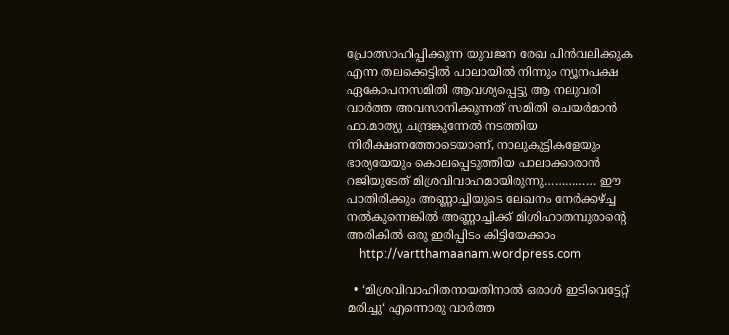പ്രോത്സാഹിപ്പിക്കുന്ന യുവജന രേഖ പിൻ‌വലിക്കുക എന്ന തലക്കെട്ടിൽ പാലായിൽ നിന്നും ന്യൂനപക്ഷ ഏകോപനസമിതി ആവശ്യപ്പെട്ടു ആ നലുവരി വാർത്ത അവസാനിക്കുന്നത് സമിതി ചെയർമാൻ ഫാ.മാത്യു ചന്ദ്രങ്കുന്നേൽ നടത്തിയ നിരീക്ഷണത്തോടെയാണ്, നാലുകുട്ടികളേയും ഭാര്യയേയും കൊലപ്പെടുത്തിയ പാലാക്കാരാൻ റജിയുടേത് മിശ്രവിവാഹമായിരുന്നു…………… ഈ പാതിരിക്കും അണ്ണാച്ചിയുടെ ലേഖനം നേർക്കഴ്ച്ച നൽകുന്നെങ്കിൽ അണ്ണാച്ചിക്ക് മിശിഹാതമ്പുരാന്റെ അരികിൽ ഒരു ഇരിപ്പിടം കിട്ടിയേക്കാം
    http://vartthamaanam.wordpress.com

  • ‘മിശ്രവിവാഹിതനായതിനാല്‍ ഒരാള്‍ ഇടിവെട്ടേറ്റ് മരിച്ചു‘ എന്നൊരു വാര്‍ത്ത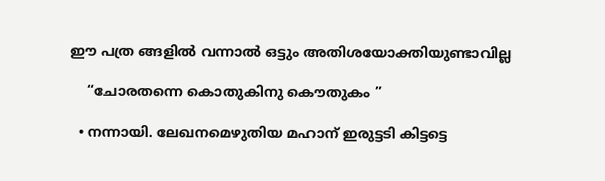ഈ പത്ര ങ്ങളില്‍ വന്നാല്‍ ഒട്ടും അതിശയോക്തിയുണ്ടാവില്ല

    “ചോരതന്നെ കൊതുകിനു കൌതുകം ”

  • നന്നായി. ലേഖനമെഴുതിയ മഹാന് ഇരുട്ടടി കിട്ടട്ടെ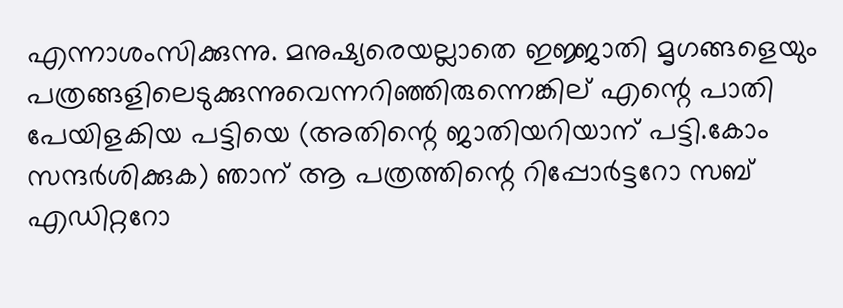എന്നാശംസിക്കുന്നു. മനുഷ്യരെയല്ലാതെ ഇജ്ജാതി മൃഗങ്ങളെയും പത്രങ്ങളിലെടുക്കുന്നുവെന്നറിഞ്ഞിരുന്നെങ്കില് എന്റെ പാതി പേയിളകിയ പട്ടിയെ (അതിന്റെ ജാതിയറിയാന് പട്ടി.കോം സന്ദര്‍ശിക്കുക) ഞാന് ആ പത്രത്തിന്റെ റിപ്പോര്‍ട്ടറോ സബ് എഡിറ്ററോ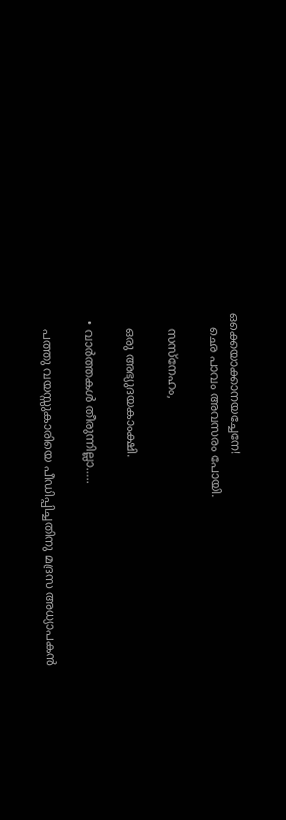ഒക്കെയാക്കാനയച്ചേനേ!
    ഛെ പാവം അവസരം പോയി.

    സസ്നേഹം,

    ഒരു അഭ്യുദയകാംക്ഷി.

  • വാര്‍ത്തകള്‍ തീരുന്നില്ലാ…..

    പത്തു വയസ്സുകാരിയെ പീഡിപ്പിച്ചതിനു മദ്രസ അധ്യാപകന്‍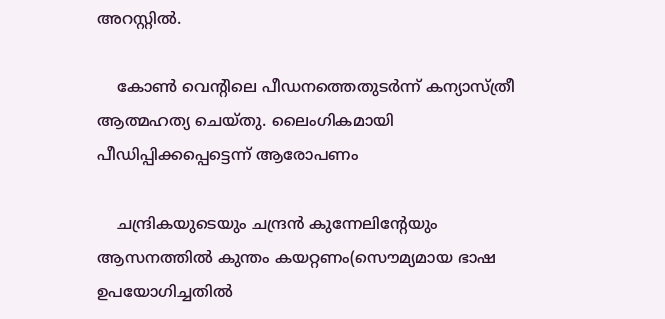അറസ്റ്റില്‍.

    കോണ്‍ വെന്റിലെ പീഡനത്തെതുടര്‍ന്ന് കന്യാസ്ത്രീ ആത്മഹത്യ ചെയ്തു. ലൈംഗികമായി പീഡിപ്പിക്കപ്പെട്ടെന്ന് ആരോപണം

    ചന്ദ്രികയുടെയും ചന്ദ്രന്‍ കുന്നേലിന്റേയും ആസനത്തില്‍ കുന്തം കയറ്റണം(സൌമ്യമായ ഭാഷ ഉപയോഗിച്ചതില്‍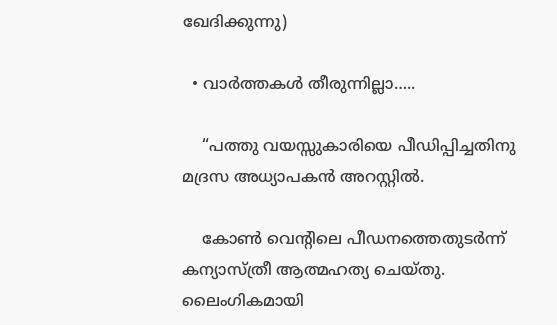ഖേദിക്കുന്നു)

  • വാര്‍ത്തകള്‍ തീരുന്നില്ലാ…..

    “പത്തു വയസ്സുകാരിയെ പീഡിപ്പിച്ചതിനു മദ്രസ അധ്യാപകന്‍ അറസ്റ്റില്‍.

    കോണ്‍ വെന്റിലെ പീഡനത്തെതുടര്‍ന്ന് കന്യാസ്ത്രീ ആത്മഹത്യ ചെയ്തു. ലൈംഗികമായി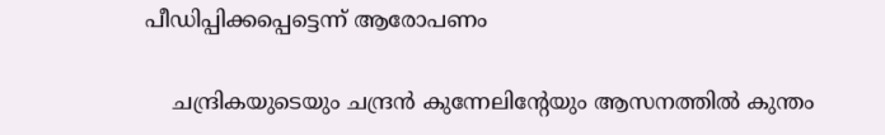പീഡിപ്പിക്കപ്പെട്ടെന്ന് ആരോപണം

    ചന്ദ്രികയുടെയും ചന്ദ്രന്‍ കുന്നേലിന്റേയും ആസനത്തില്‍ കുന്തം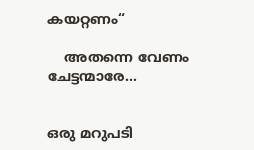കയറ്റണം“

    അതന്നെ വേണം ചേട്ടന്മാരേ…


ഒരു മറുപടി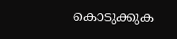കൊടുക്കുക